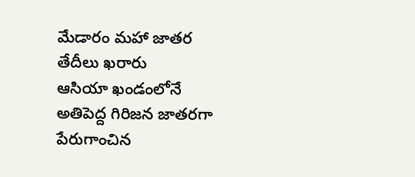మేడారం మహా జాతర తేదీలు ఖరారు
ఆసియా ఖండంలోనే అతిపెద్ద గిరిజన జాతరగా పేరుగాంచిన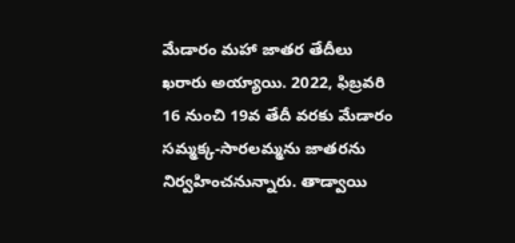మేడారం మహా జాతర తేదీలు ఖరారు అయ్యాయి. 2022, ఫిబ్రవరి 16 నుంచి 19వ తేదీ వరకు మేడారం సమ్మక్క-సారలమ్మను జాతరను నిర్వహించనున్నారు. తాడ్వాయి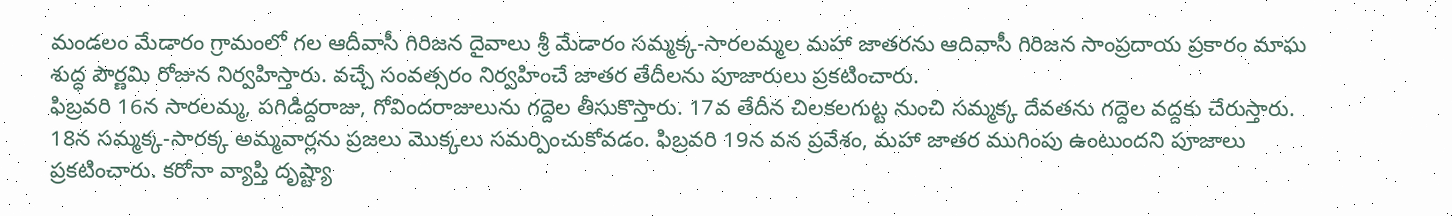మండలం మేడారం గ్రామంలో గల ఆదీవాసీ గిరిజన దైవాలు శ్రీ మేడారం సమ్మక్క-సారలమ్మల మహా జాతరను ఆదివాసీ గిరిజన సాంప్రదాయ ప్రకారం మాఘ శుద్ధ పౌర్ణమి రోజున నిర్వహిస్తారు. వచ్చే సంవత్సరం నిర్వహించే జాతర తేదీలను పూజారులు ప్రకటించారు.
ఫిబ్రవరి 16న సారలమ్మ, పగిడిద్దరాజు, గోవిందరాజులును గద్దెల తీసుకొస్తారు. 17వ తేదీన చిలకలగుట్ట నుంచి సమ్మక్క దేవతను గద్దెల వద్దకు చేరుస్తారు. 18న సమ్మక్క-సారక్క అమ్మవార్లను ప్రజలు మొక్కలు సమర్పించుకోవడం. ఫిబ్రవరి 19న వన ప్రవేశం, మహా జాతర ముగింపు ఉంటుందని పూజాలు ప్రకటించారు. కరోనా వ్యాప్తి దృష్ట్యా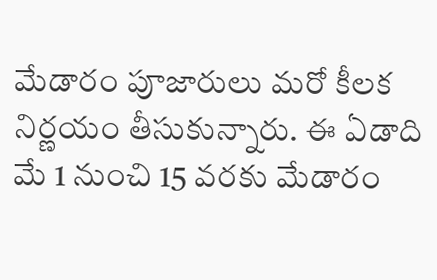మేడారం పూజారులు మరో కీలక నిర్ణయం తీసుకున్నారు. ఈ ఏడాది మే 1 నుంచి 15 వరకు మేడారం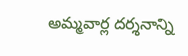అమ్మవార్ల దర్శనాన్ని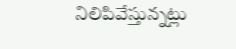నిలిపివేస్తున్నట్లు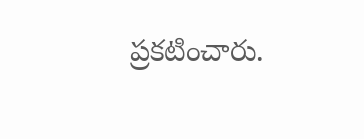ప్రకటించారు.